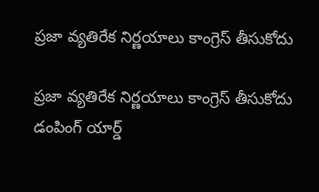ప్రజా వ్యతిరేక నిర్ణయాలు కాంగ్రెస్ తీసుకోదు

ప్రజా వ్యతిరేక నిర్ణయాలు కాంగ్రెస్ తీసుకోదు డంపింగ్ యార్డ్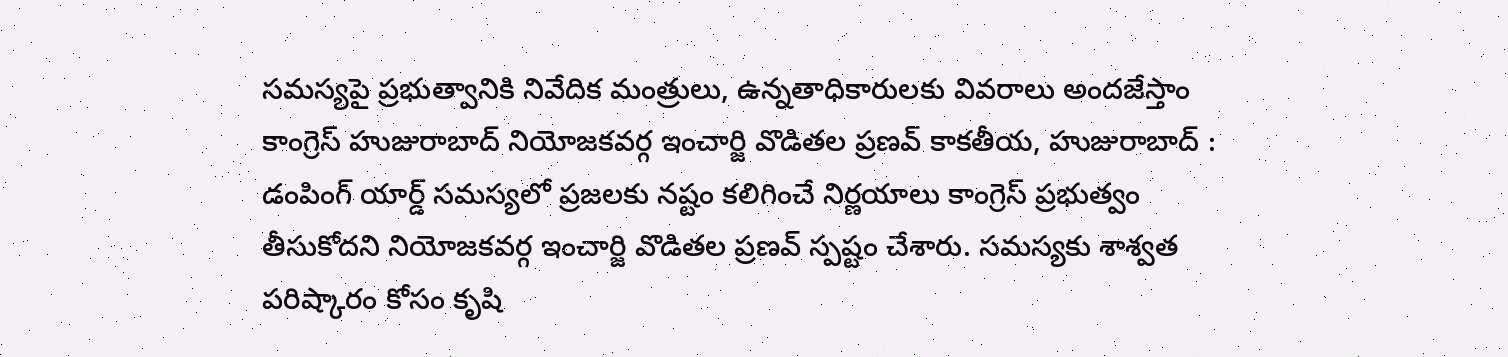సమస్యపై ప్రభుత్వానికి నివేదిక మంత్రులు, ఉన్నతాధికారులకు వివరాలు అందజేస్తాం కాంగ్రెస్‌ హుజురాబాద్ నియోజకవర్గ ఇంచార్జి వొడితల ప్రణవ్ కాకతీయ, హుజురాబాద్ : డంపింగ్ యార్డ్ సమస్యలో ప్రజలకు నష్టం కలిగించే నిర్ణయాలు కాంగ్రెస్ ప్రభుత్వం తీసుకోదని నియోజకవర్గ ఇంచార్జి వొడితల ప్రణవ్ స్పష్టం చేశారు. సమస్యకు శాశ్వత పరిష్కారం కోసం కృషి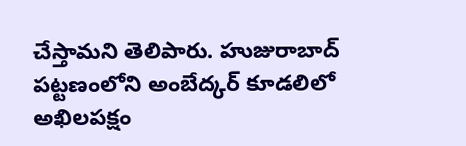చేస్తామని తెలిపారు. హుజురాబాద్ పట్టణంలోని అంబేద్కర్ కూడలిలో అఖిలపక్షం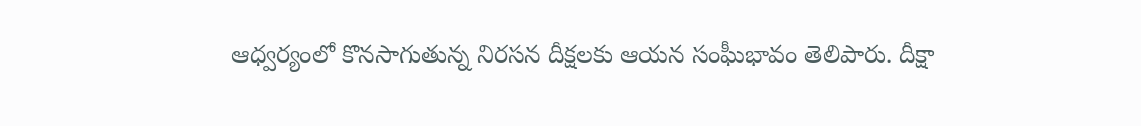ఆధ్వర్యంలో కొనసాగుతున్న నిరసన దీక్షలకు ఆయన సంఘీభావం తెలిపారు. దీక్షా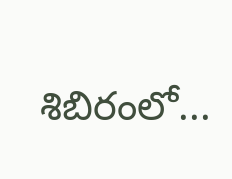శిబిరంలో...